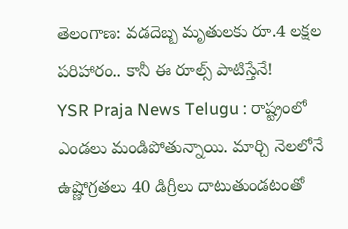తెలంగాణ: వడదెబ్బ మృతులకు రూ.4 లక్షల పరిహారం.. కానీ ఈ రూల్స్ పాటిస్తేనే!
YSR Praja News Telugu : రాష్ట్రంలో ఎండలు మండిపోతున్నాయి. మార్చి నెలలోనే ఉష్ణోగ్రతలు 40 డిగ్రీలు దాటుతుండటంతో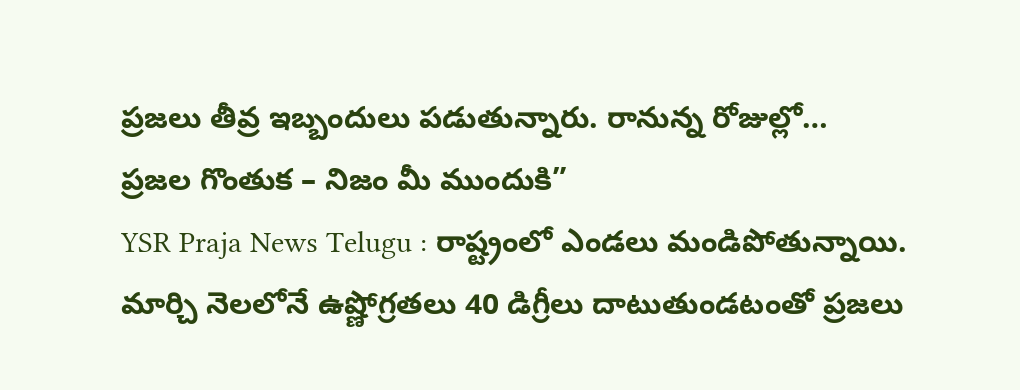ప్రజలు తీవ్ర ఇబ్బందులు పడుతున్నారు. రానున్న రోజుల్లో…
ప్రజల గొంతుక – నిజం మీ ముందుకి”
YSR Praja News Telugu : రాష్ట్రంలో ఎండలు మండిపోతున్నాయి. మార్చి నెలలోనే ఉష్ణోగ్రతలు 40 డిగ్రీలు దాటుతుండటంతో ప్రజలు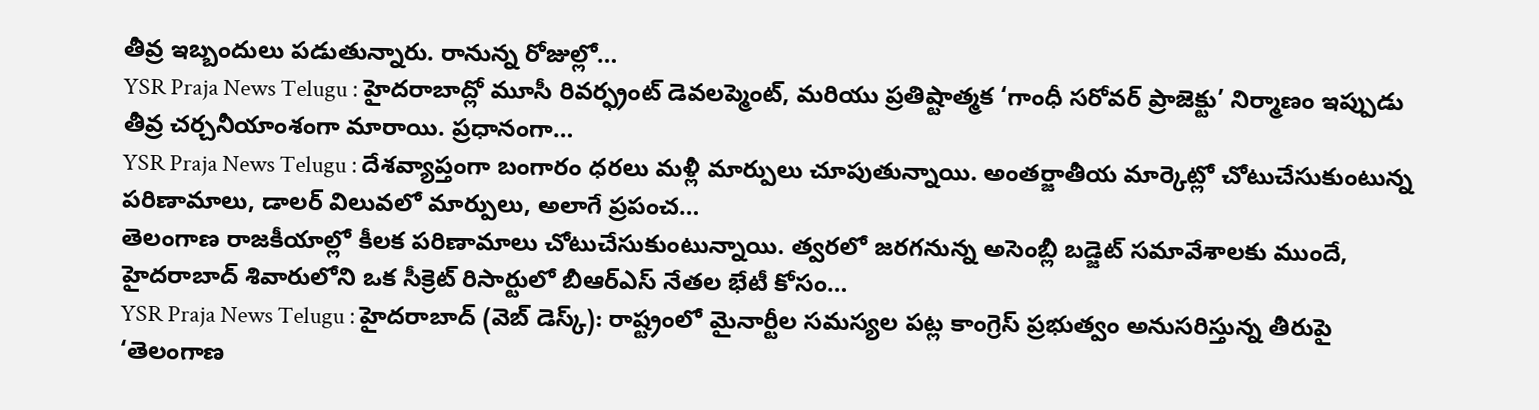తీవ్ర ఇబ్బందులు పడుతున్నారు. రానున్న రోజుల్లో…
YSR Praja News Telugu : హైదరాబాద్లో మూసీ రివర్ఫ్రంట్ డెవలప్మెంట్, మరియు ప్రతిష్టాత్మక ‘గాంధీ సరోవర్ ప్రాజెక్టు’ నిర్మాణం ఇప్పుడు తీవ్ర చర్చనీయాంశంగా మారాయి. ప్రధానంగా…
YSR Praja News Telugu : దేశవ్యాప్తంగా బంగారం ధరలు మళ్లీ మార్పులు చూపుతున్నాయి. అంతర్జాతీయ మార్కెట్లో చోటుచేసుకుంటున్న పరిణామాలు, డాలర్ విలువలో మార్పులు, అలాగే ప్రపంచ…
తెలంగాణ రాజకీయాల్లో కీలక పరిణామాలు చోటుచేసుకుంటున్నాయి. త్వరలో జరగనున్న అసెంబ్లీ బడ్జెట్ సమావేశాలకు ముందే, హైదరాబాద్ శివారులోని ఒక సీక్రెట్ రిసార్టులో బీఆర్ఎస్ నేతల భేటీ కోసం…
YSR Praja News Telugu : హైదరాబాద్ (వెబ్ డెస్క్): రాష్ట్రంలో మైనార్టీల సమస్యల పట్ల కాంగ్రెస్ ప్రభుత్వం అనుసరిస్తున్న తీరుపై ‘తెలంగాణ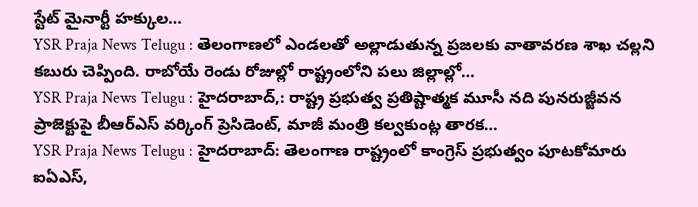స్టేట్ మైనార్టీ హక్కుల…
YSR Praja News Telugu : తెలంగాణలో ఎండలతో అల్లాడుతున్న ప్రజలకు వాతావరణ శాఖ చల్లని కబురు చెప్పింది. రాబోయే రెండు రోజుల్లో రాష్ట్రంలోని పలు జిల్లాల్లో…
YSR Praja News Telugu : హైదరాబాద్,: రాష్ట్ర ప్రభుత్వ ప్రతిష్టాత్మక మూసీ నది పునరుజ్జీవన ప్రాజెక్టుపై బీఆర్ఎస్ వర్కింగ్ ప్రెసిడెంట్, మాజీ మంత్రి కల్వకుంట్ల తారక…
YSR Praja News Telugu : హైదరాబాద్: తెలంగాణ రాష్ట్రంలో కాంగ్రెస్ ప్రభుత్వం పూటకోమారు ఐఏఎస్,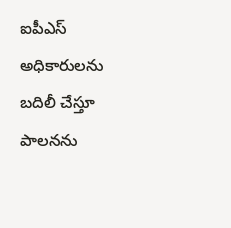ఐపీఎస్ అధికారులను బదిలీ చేస్తూ పాలనను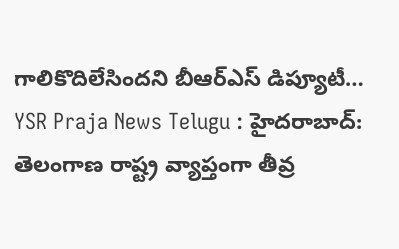గాలికొదిలేసిందని బీఆర్ఎస్ డిప్యూటీ…
YSR Praja News Telugu : హైదరాబాద్: తెలంగాణ రాష్ట్ర వ్యాప్తంగా తీవ్ర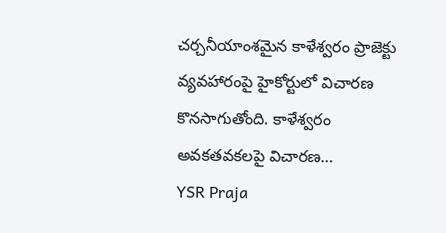చర్చనీయాంశమైన కాళేశ్వరం ప్రాజెక్టు వ్యవహారంపై హైకోర్టులో విచారణ కొనసాగుతోంది. కాళేశ్వరం అవకతవకలపై విచారణ…
YSR Praja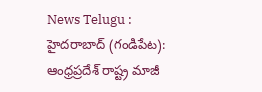News Telugu : హైదరాబాద్ (గండిపేట): ఆంధ్రప్రదేశ్ రాష్ట్ర మాజీ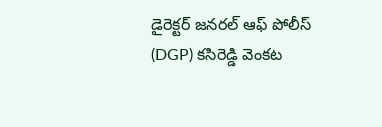డైరెక్టర్ జనరల్ ఆఫ్ పోలీస్ (DGP) కసిరెడ్డి వెంకట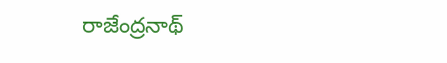రాజేంద్రనాథ్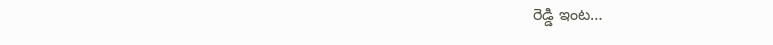రెడ్డి ఇంట…